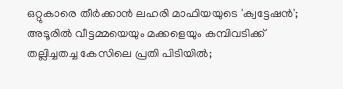ഒറ്റുകാരെ തീര്‍ക്കാന്‍ ലഹരി മാഫിയയുടെ 'ക്വട്ടേഷന്‍'; അടൂരില്‍ വീട്ടമ്മയെയും മക്കളെയും കമ്പിവടിക്ക് തല്ലിച്ചതച്ച കേസിലെ പ്രതി പിടിയില്‍;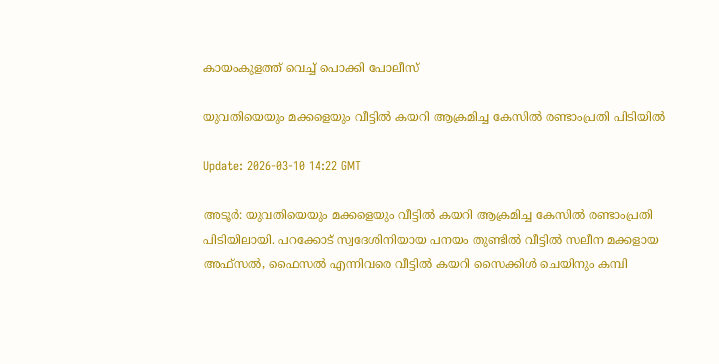കായംകുളത്ത് വെച്ച് പൊക്കി പോലീസ്

യുവതിയെയും മക്കളെയും വീട്ടില്‍ കയറി ആക്രമിച്ച കേസില്‍ രണ്ടാംപ്രതി പിടിയില്‍

Update: 2026-03-10 14:22 GMT

അടൂര്‍: യുവതിയെയും മക്കളെയും വീട്ടില്‍ കയറി ആക്രമിച്ച കേസില്‍ രണ്ടാംപ്രതി പിടിയിലായി. പറക്കോട് സ്വദേശിനിയായ പനയം തുണ്ടില്‍ വീട്ടില്‍ സലീന മക്കളായ അഫ്‌സല്‍, ഫൈസല്‍ എന്നിവരെ വീട്ടില്‍ കയറി സൈക്കിള്‍ ചെയിനും കമ്പി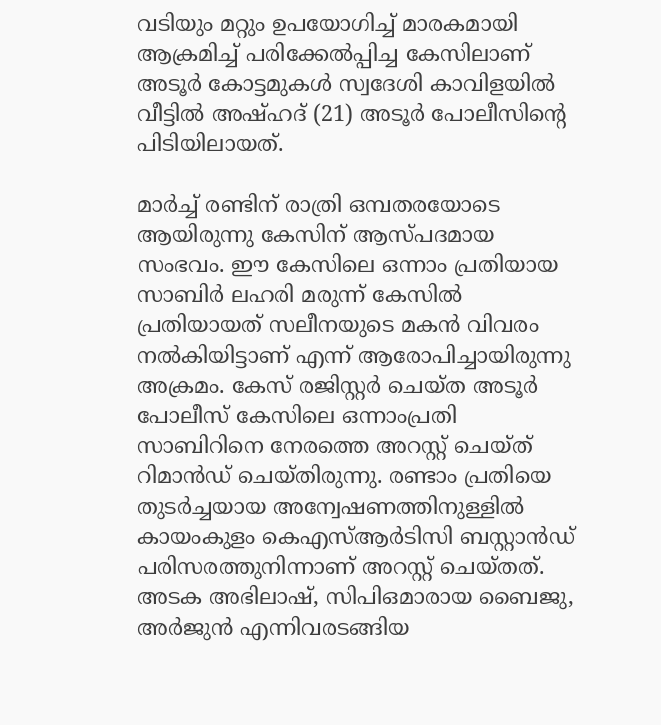വടിയും മറ്റും ഉപയോഗിച്ച് മാരകമായി ആക്രമിച്ച് പരിക്കേല്‍പ്പിച്ച കേസിലാണ് അടൂര്‍ കോട്ടമുകള്‍ സ്വദേശി കാവിളയില്‍ വീട്ടില്‍ അഷ്ഹദ് (21) അടൂര്‍ പോലീസിന്റെ പിടിയിലായത്.

മാര്‍ച്ച് രണ്ടിന് രാത്രി ഒമ്പതരയോടെ ആയിരുന്നു കേസിന് ആസ്പദമായ സംഭവം. ഈ കേസിലെ ഒന്നാം പ്രതിയായ സാബിര്‍ ലഹരി മരുന്ന് കേസില്‍ പ്രതിയായത് സലീനയുടെ മകന്‍ വിവരം നല്‍കിയിട്ടാണ് എന്ന് ആരോപിച്ചായിരുന്നു അക്രമം. കേസ് രജിസ്റ്റര്‍ ചെയ്ത അടൂര്‍ പോലീസ് കേസിലെ ഒന്നാംപ്രതി സാബിറിനെ നേരത്തെ അറസ്റ്റ് ചെയ്ത് റിമാന്‍ഡ് ചെയ്തിരുന്നു. രണ്ടാം പ്രതിയെ തുടര്‍ച്ചയായ അന്വേഷണത്തിനുള്ളില്‍ കായംകുളം കെഎസ്ആര്‍ടിസി ബസ്റ്റാന്‍ഡ് പരിസരത്തുനിന്നാണ് അറസ്റ്റ് ചെയ്തത്. അടക അഭിലാഷ്, സിപിഒമാരായ ബൈജു, അര്‍ജുന്‍ എന്നിവരടങ്ങിയ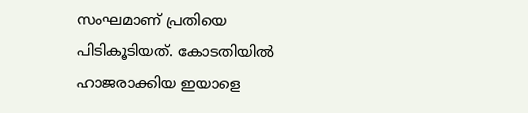സംഘമാണ് പ്രതിയെ പിടികൂടിയത്. കോടതിയില്‍ ഹാജരാക്കിയ ഇയാളെ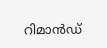റിമാന്‍ഡ്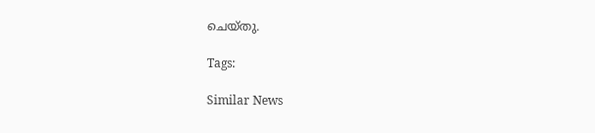ചെയ്തു.

Tags:

Similar News